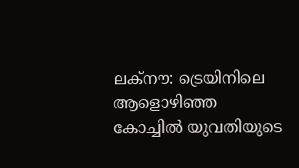ലക്നൗ: ട്രെയിനിലെ ആളൊഴിഞ്ഞ കോച്ചിൽ യുവതിയുടെ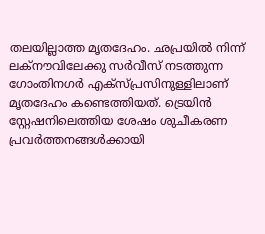തലയില്ലാത്ത മൃതദേഹം. ഛപ്രയിൽ നിന്ന് ലക്നൗവിലേക്കു സർവീസ് നടത്തുന്ന ഗോംതിനഗർ എക്സ്പ്രസിനുള്ളിലാണ് മൃതദേഹം കണ്ടെത്തിയത്. ട്രെയിൻ സ്റ്റേഷനിലെത്തിയ ശേഷം ശുചീകരണ പ്രവർത്തനങ്ങൾക്കായി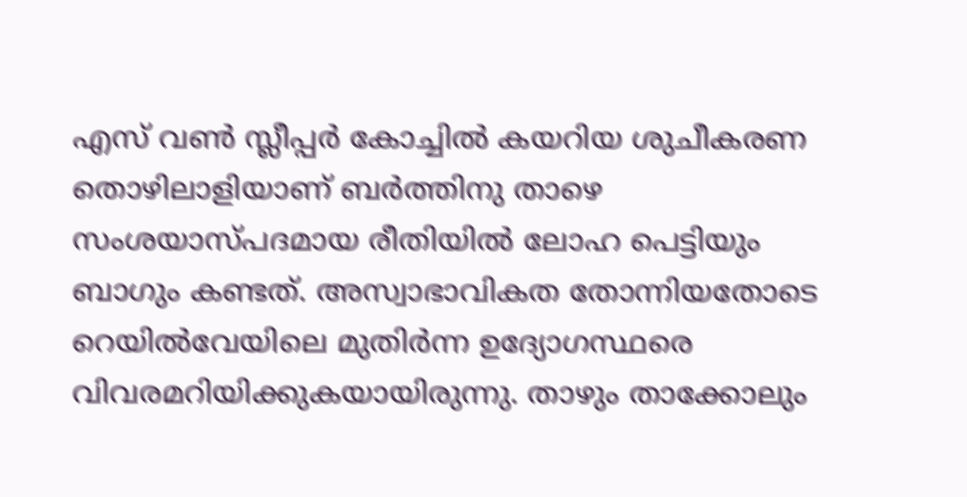എസ് വൺ സ്ലീപ്പർ കോച്ചിൽ കയറിയ ശുചീകരണ തൊഴിലാളിയാണ് ബർത്തിനു താഴെ സംശയാസ്പദമായ രീതിയിൽ ലോഹ പെട്ടിയും ബാഗും കണ്ടത്. അസ്വാഭാവികത തോന്നിയതോടെ റെയിൽവേയിലെ മുതിർന്ന ഉദ്യോഗസ്ഥരെ വിവരമറിയിക്കുകയായിരുന്നു. താഴും താക്കോലും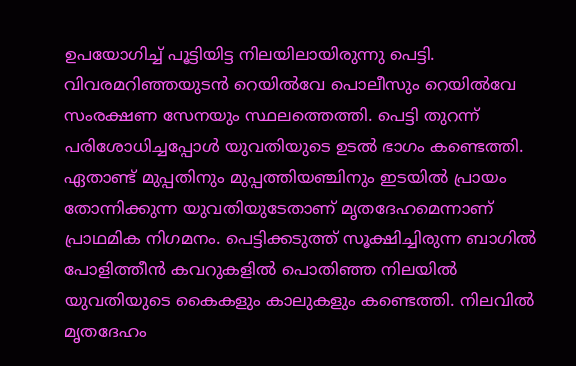ഉപയോഗിച്ച് പൂട്ടിയിട്ട നിലയിലായിരുന്നു പെട്ടി.
വിവരമറിഞ്ഞയുടൻ റെയിൽവേ പൊലീസും റെയിൽവേ സംരക്ഷണ സേനയും സ്ഥലത്തെത്തി. പെട്ടി തുറന്ന് പരിശോധിച്ചപ്പോൾ യുവതിയുടെ ഉടൽ ഭാഗം കണ്ടെത്തി. ഏതാണ്ട് മുപ്പതിനും മുപ്പത്തിയഞ്ചിനും ഇടയിൽ പ്രായം തോന്നിക്കുന്ന യുവതിയുടേതാണ് മൃതദേഹമെന്നാണ് പ്രാഥമിക നിഗമനം. പെട്ടിക്കടുത്ത് സൂക്ഷിച്ചിരുന്ന ബാഗിൽ പോളിത്തീൻ കവറുകളിൽ പൊതിഞ്ഞ നിലയിൽ യുവതിയുടെ കൈകളും കാലുകളും കണ്ടെത്തി. നിലവിൽ മൃതദേഹം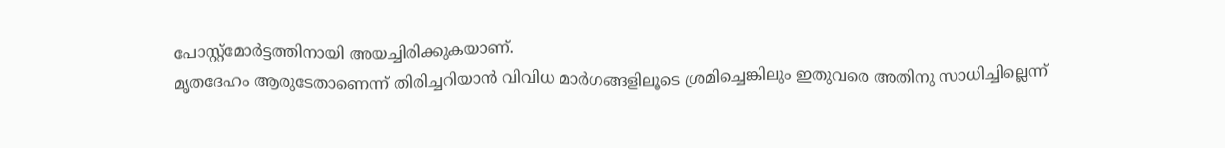പോസ്റ്റ്മോർട്ടത്തിനായി അയച്ചിരിക്കുകയാണ്.
മൃതദേഹം ആരുടേതാണെന്ന് തിരിച്ചറിയാൻ വിവിധ മാർഗങ്ങളിലൂടെ ശ്രമിച്ചെങ്കിലും ഇതുവരെ അതിനു സാധിച്ചില്ലെന്ന്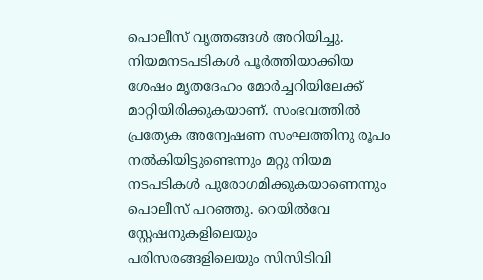പൊലീസ് വൃത്തങ്ങൾ അറിയിച്ചു. നിയമനടപടികൾ പൂർത്തിയാക്കിയ ശേഷം മൃതദേഹം മോർച്ചറിയിലേക്ക് മാറ്റിയിരിക്കുകയാണ്. സംഭവത്തിൽ പ്രത്യേക അന്വേഷണ സംഘത്തിനു രൂപം നൽകിയിട്ടുണ്ടെന്നും മറ്റു നിയമ നടപടികൾ പുരോഗമിക്കുകയാണെന്നും പൊലീസ് പറഞ്ഞു. റെയിൽവേ സ്റ്റേഷനുകളിലെയും പരിസരങ്ങളിലെയും സിസിടിവി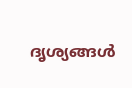ദൃശ്യങ്ങൾ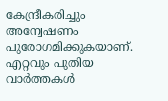കേന്ദ്രീകരിച്ചും അന്വേഷണം പുരോഗമിക്കുകയാണ്.
എറ്റവും പുതിയ വാർത്തകൾ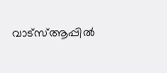വാട്സ്ആപ്പിൽ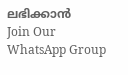ലഭിക്കാൻ
Join Our WhatsApp Group